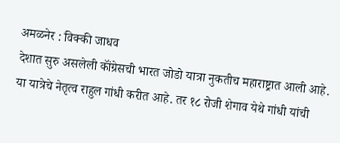अमळनेर : विक्की जाधव
देशात सुरु असलेली कॉंग्रेसची भारत जोडो यात्रा नुकतीच महाराष्ट्रात आली आहे. या यात्रेचे नेतृत्व राहुल गांधी करीत आहे. तर १८ रोजी शेगाव येथे गांधी यांची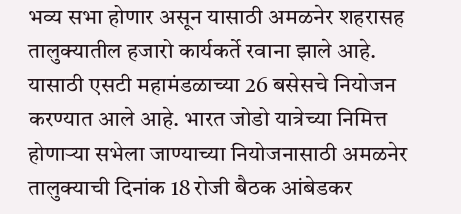भव्य सभा होणार असून यासाठी अमळनेर शहरासह तालुक्यातील हजारो कार्यकर्ते रवाना झाले आहे.
यासाठी एसटी महामंडळाच्या 26 बसेसचे नियोजन करण्यात आले आहे. भारत जोडो यात्रेच्या निमित्त होणाऱ्या सभेला जाण्याच्या नियोजनासाठी अमळनेर तालुक्याची दिनांक 18 रोजी बैठक आंबेडकर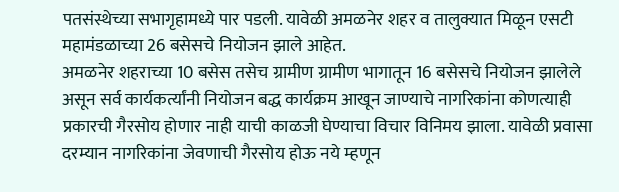पतसंस्थेच्या सभागृहामध्ये पार पडली. यावेळी अमळनेर शहर व तालुक्यात मिळून एसटी महामंडळाच्या 26 बसेसचे नियोजन झाले आहेत.
अमळनेर शहराच्या 10 बसेस तसेच ग्रामीण ग्रामीण भागातून 16 बसेसचे नियोजन झालेले असून सर्व कार्यकर्त्यांनी नियोजन बद्ध कार्यक्रम आखून जाण्याचे नागरिकांना कोणत्याही प्रकारची गैरसोय होणार नाही याची काळजी घेण्याचा विचार विनिमय झाला. यावेळी प्रवासा दरम्यान नागरिकांना जेवणाची गैरसोय होऊ नये म्हणून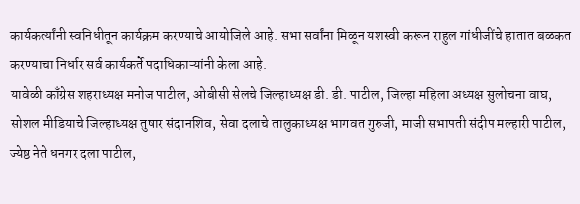कार्यकर्त्यांनी स्वनिधीतून कार्यक्रम करण्याचे आयोजिले आहे. सभा सर्वांना मिळून यशस्वी करून राहुल गांधीजींचे हातात बळकत करण्याचा निर्धार सर्व कार्यकर्ते पदाधिकाऱ्यांनी केला आहे.
यावेळी काँग्रेस शहराध्यक्ष मनोज पाटील, ओबीसी सेलचे जिल्हाध्यक्ष डी. डी. पाटील, जिल्हा महिला अध्यक्ष सुलोचना वाघ, सोशल मीडियाचे जिल्हाध्यक्ष तुषार संदानशिव, सेवा दलाचे तालुकाध्यक्ष भागवत गुरुजी, माजी सभापती संदीप मल्हारी पाटील, ज्येष्ठ नेते धनगर दला पाटील,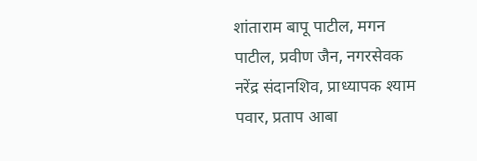शांताराम बापू पाटील, मगन पाटील, प्रवीण जैन, नगरसेवक नरेंद्र संदानशिव, प्राध्यापक श्याम पवार, प्रताप आबा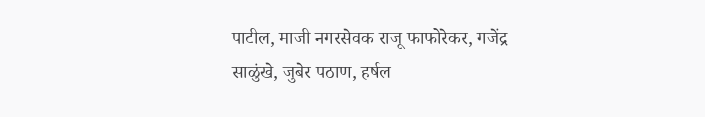पाटील, माजी नगरसेवक राजू फाफोरेकर, गजेंद्र साळुंखे, जुबेर पठाण, हर्षल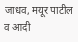जाधव, मयूर पाटील व आदी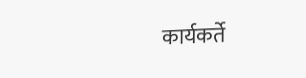कार्यकर्ते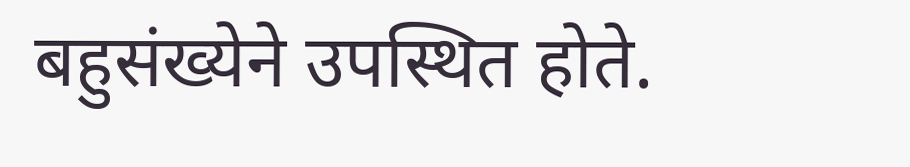बहुसंख्येने उपस्थित होते.